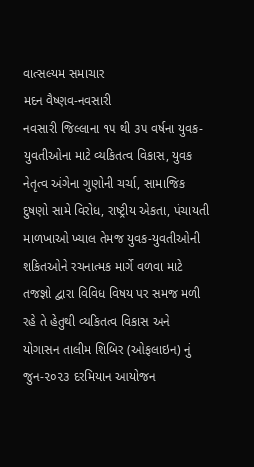વાત્સલ્યમ સમાચાર
મદન વૈષ્ણવ-નવસારી
નવસારી જિલ્લાના ૧૫ થી ૩૫ વર્ષના યુવક-યુવતીઓના માટે વ્યકિતત્વ વિકાસ, યુવક નેતૃત્વ અંગેના ગુણોની ચર્ચા, સામાજિક દુષણો સામે વિરોધ, રાષ્ટ્રીય એકતા, પંચાયતી માળખાઓ ખ્યાલ તેમજ યુવક-યુવતીઓની શકિતઓને રચનાત્મક માર્ગે વળવા માટે તજજ્ઞો દ્વારા વિવિધ વિષય પર સમજ મળી રહે તે હેતુથી વ્યકિતત્વ વિકાસ અને યોગાસન તાલીમ શિબિર (ઓફલાઇન) નું જુન-૨૦૨૩ દરમિયાન આયોજન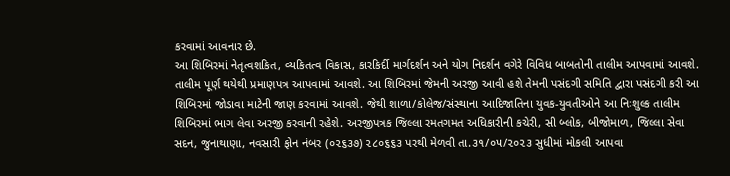કરવામાં આવનાર છે.
આ શિબિરમાં નેતૃત્વશકિત, વ્યકિતત્વ વિકાસ, કારકિર્દી માર્ગદર્શન અને યોગ નિદર્શન વગેરે વિવિધ બાબતોની તાલીમ આપવામાં આવશે. તાલીમ પૂર્ણ થયેથી પ્રમાણપત્ર આપવામાં આવશે. આ શિબિરમાં જેમની અરજી આવી હશે તેમની પસંદગી સમિતિ દ્વારા પસંદગી કરી આ શિબિરમાં જોડાવા માટેની જાણ કરવામાં આવશે. જેથી શાળા/કોલેજ/સંસ્થાના આદિજાતિના યુવક-યુવતીઓને આ નિઃશુલ્ક તાલીમ શિબિરમાં ભાગ લેવા અરજી કરવાની રહેશે. અરજીપત્રક જિલ્લા રમતગમત અધિકારીની કચેરી, સી બ્લોક, બીજોમાળ, જિલ્લા સેવા સદન, જુનાથાણા, નવસારી ફોન નંબર (૦૨૬૩૭) ૨૮૦૬૬૩ પરથી મેળવી તા.૩૧/૦૫/૨૦૨૩ સુધીમાં મોકલી આપવા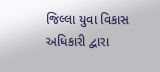જિલ્લા યુવા વિકાસ અધિકારી દ્વારા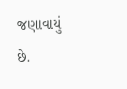જણાવાયું છે.